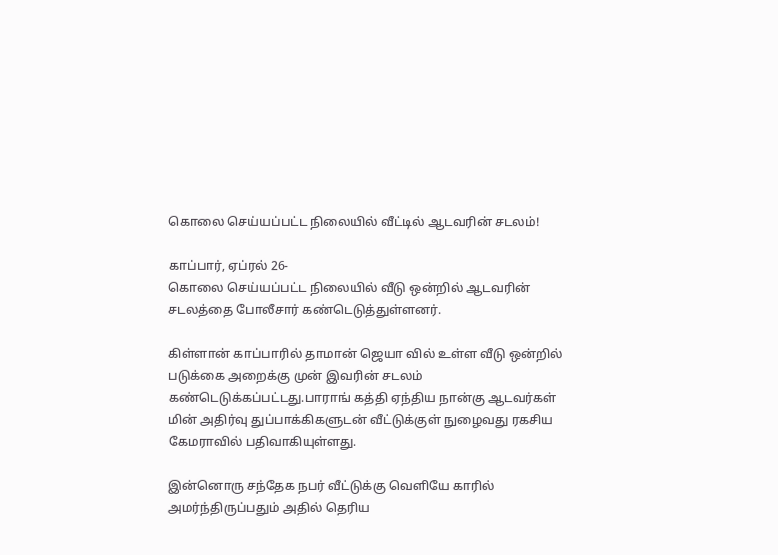கொலை செய்யப்பட்ட நிலையில் வீட்டில் ஆடவரின் சடலம்!

காப்பார், ஏப்ரல் 26-
கொலை செய்யப்பட்ட நிலையில் வீடு ஒன்றில் ஆடவரின் சடலத்தை போலீசார் கண்டெடுத்துள்ளனர்.

கிள்ளான் காப்பாரில் தாமான் ஜெயா வில் உள்ள வீடு ஒன்றில் படுக்கை அறைக்கு முன் இவரின் சடலம் கண்டெடுக்கப்பட்டது.பாராங் கத்தி ஏந்திய நான்கு ஆடவர்கள் மின் அதிர்வு துப்பாக்கிகளுடன் வீட்டுக்குள் நுழைவது ரகசிய கேமராவில் பதிவாகியுள்ளது.

இன்னொரு சந்தேக நபர் வீட்டுக்கு வெளியே காரில் அமர்ந்திருப்பதும் அதில் தெரிய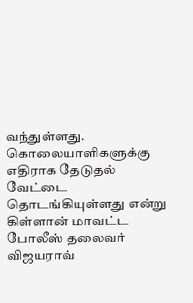வந்துள்ளது. கொலையாளிகளுக்கு எதிராக தேடுதல் வேட்டை தொடங்கியுள்ளது என்று கிள்ளான் மாவட்ட போலீஸ் தலைவர் விஜயராவ்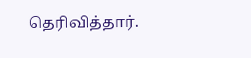தெரிவித்தார்.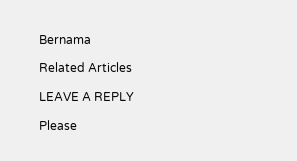Bernama

Related Articles

LEAVE A REPLY

Please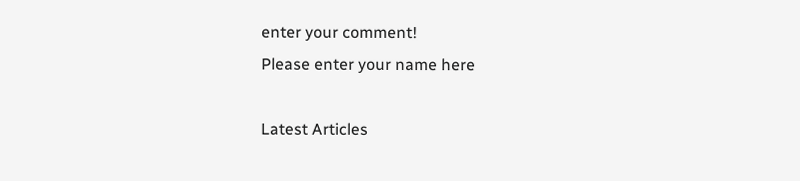enter your comment!
Please enter your name here

Latest Articles